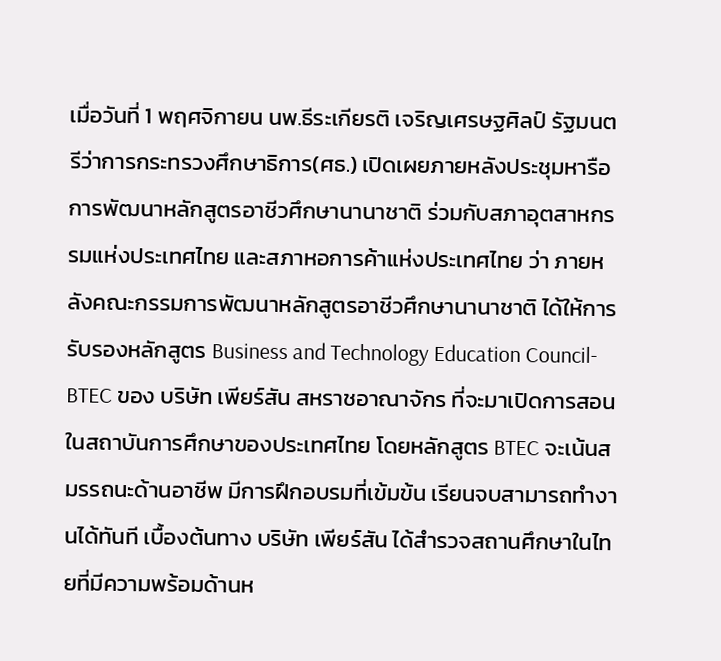เมื่อวันที่ 1 พฤศจิกายน นพ.ธีระเกียรติ เจริญเศรษฐศิลป์ รัฐมนตรีว่าการกระทรวงศึกษาธิการ(ศธ.) เปิดเผยภายหลังประชุมหารือการพัฒนาหลักสูตรอาชีวศึกษานานาชาติ ร่วมกับสภาอุตสาหกรรมแห่งประเทศไทย และสภาหอการค้าแห่งประเทศไทย ว่า ภายหลังคณะกรรมการพัฒนาหลักสูตรอาชีวศึกษานานาชาติ ได้ให้การรับรองหลักสูตร Business and Technology Education Council-BTEC ของ บริษัท เพียร์สัน สหราชอาณาจักร ที่จะมาเปิดการสอนในสถาบันการศึกษาของประเทศไทย โดยหลักสูตร BTEC จะเน้นสมรรถนะด้านอาชีพ มีการฝึกอบรมที่เข้มข้น เรียนจบสามารถทำงานได้ทันที เบื้องต้นทาง บริษัท เพียร์สัน ได้สำรวจสถานศึกษาในไทยที่มีความพร้อมด้านห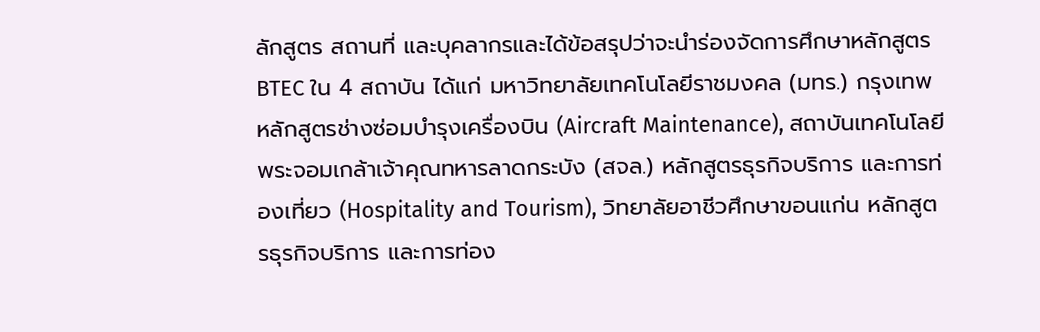ลักสูตร สถานที่ และบุคลากรและได้ข้อสรุปว่าจะนำร่องจัดการศึกษาหลักสูตร BTEC ใน 4 สถาบัน ได้แก่ มหาวิทยาลัยเทคโนโลยีราชมงคล (มทร.) กรุงเทพ หลักสูตรช่างซ่อมบำรุงเครื่องบิน (Aircraft Maintenance), สถาบันเทคโนโลยีพระจอมเกล้าเจ้าคุณทหารลาดกระบัง (สจล.) หลักสูตรธุรกิจบริการ และการท่องเที่ยว (Hospitality and Tourism), วิทยาลัยอาชีวศึกษาขอนแก่น หลักสูตรธุรกิจบริการ และการท่อง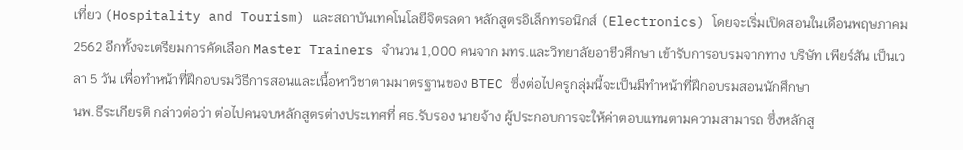เที่ยว (Hospitality and Tourism) และสถาบันเทคโนโลยีจิตรลดา หลักสูตรอิเล็กทรอนิกส์ (Electronics) โดยจะเริ่มเปิดสอนในเดือนพฤษภาคม 2562 อีกทั้งจะเตรียมการคัดเลือก Master Trainers จำนวน 1,000 คนจาก มทร.และวิทยาลัยอาชีวศึกษา เข้ารับการอบรมจากทาง บริษัท เพียร์สัน เป็นเวลา 5 วัน เพื่อทำหน้าที่ฝึกอบรมวิธีการสอนและเนื้อหาวิชาตามมาตรฐานของ BTEC ซึ่งต่อไปครูกลุ่มนี้จะเป็นมีทำหน้าที่ฝึกอบรมสอนนักศึกษา
นพ.ธีระเกียรติ กล่าวต่อว่า ต่อไปคนจบหลักสูตรต่างประเทศที่ ศธ.รับรอง นายจ้าง ผู้ประกอบการจะให้ค่าตอบแทนตามความสามารถ ซึ่งหลักสู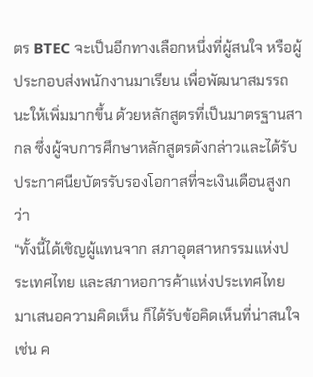ตร BTEC จะเป็นอีกทางเลือกหนึ่งที่ผู้สนใจ หรือผู้ประกอบส่งพนักงานมาเรียน เพื่อพัฒนาสมรรถนะให้เพิ่มมากขึ้น ด้วยหลักสูตรที่เป็นมาตรฐานสากล ซึ่งผู้จบการศึกษาหลักสูตรดังกล่าวและได้รับประกาศนียบัตรรับรองโอกาสที่จะเงินเดือนสูงกว่า
“ทั้งนี้ได้เชิญผู้แทนจาก สภาอุตสาหกรรมแห่งประเทศไทย และสภาหอการค้าแห่งประเทศไทย มาเสนอความคิดเห็น ก็ได้รับข้อคิดเห็นที่น่าสนใจ เช่น ค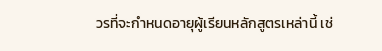วรที่จะกำหนดอายุผู้เรียนหลักสูตรเหล่านี้ เช่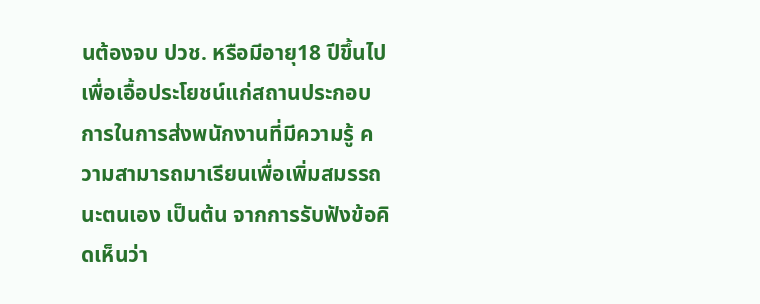นต้องจบ ปวช. หรือมีอายุ18 ปีขึ้นไป เพื่อเอื้อประโยชน์แก่สถานประกอบการในการส่งพนักงานที่มีความรู้ ความสามารถมาเรียนเพื่อเพิ่มสมรรถนะตนเอง เป็นต้น จากการรับฟังข้อคิดเห็นว่า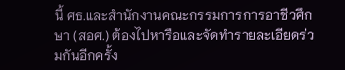นี้ ศธ.และสำนักงานคณะกรรมการการอาชีวศึกษา (สอศ.) ต้องไปหารือและจัดทำรายละเอียดร่วมกันอีกครั้ง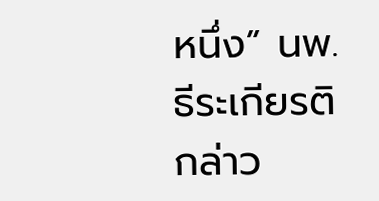หนึ่ง” นพ.ธีระเกียรติ กล่าว